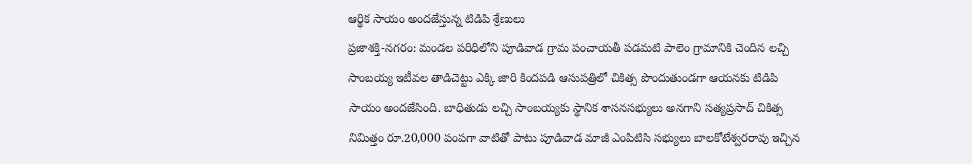ఆర్థిక సాయం అందజేస్తున్న టిడిపి శ్రేణులు
ప్రజాశక్తి-నగరం: మండల పరిధిలోని పూడివాడ గ్రామ పంచాయతీ పడమటి పాలెం గ్రామానికి చెందిన లచ్చి సాంబయ్య ఇటీవల తాడిచెట్టు ఎక్కి జారి కిందపడి ఆసుపత్రిలో చికిత్స పొందుతుండగా ఆయనకు టిడిపి సాయం అందజేసింది. బాధితుడు లచ్చి సాంబయ్యకు స్థానిక శాసనసభ్యులు అనగాని సత్యప్రసాద్ చికిత్స నిమిత్తం రూ.20,000 పంపగా వాటితో పాటు పూడివాడ మాజీ ఎంపిటిసి సభ్యులు బాలకోటేశ్వరరావు ఇచ్చిన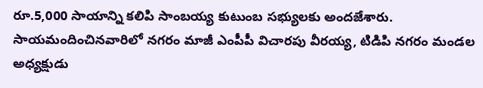రూ.5,000 సాయాన్ని కలిపి సాంబయ్య కుటుంబ సభ్యులకు అందజేశారు. సాయమందించినవారిలో నగరం మాజీ ఎంపీపీ విచారపు వీరయ్య, టిడిపి నగరం మండల అధ్యక్షుడు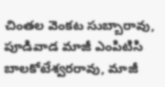చింతల వెంకట సుబ్బారావు, పూడివాడ మాజీ ఎంపిటిసి బాలకోటేశ్వరరావు, మాజీ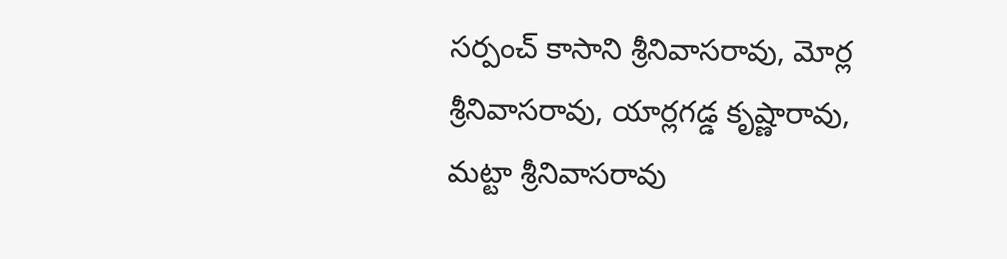సర్పంచ్ కాసాని శ్రీనివాసరావు, మోర్ల శ్రీనివాసరావు, యార్లగడ్డ కృష్ణారావు, మట్టా శ్రీనివాసరావు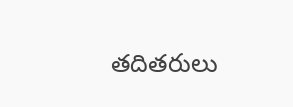తదితరులు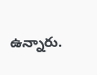ఉన్నారు.